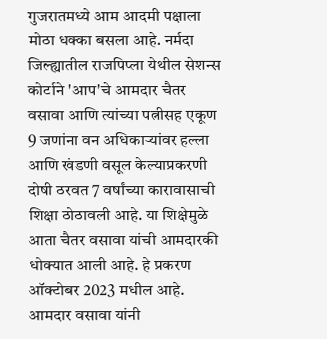गुजरातमध्ये आम आदमी पक्षाला मोठा धक्का बसला आहे. नर्मदा जिल्ह्यातील राजपिप्ला येथील सेशन्स कोर्टाने 'आप'चे आमदार चैतर वसावा आणि त्यांच्या पत्नीसह एकूण 9 जणांना वन अधिकाऱ्यांवर हल्ला आणि खंडणी वसूल केल्याप्रकरणी दोषी ठरवत 7 वर्षांच्या कारावासाची शिक्षा ठोठावली आहे. या शिक्षेमुळे आता चैतर वसावा यांची आमदारकी धोक्यात आली आहे. हे प्रकरण ऑक्टोबर 2023 मधील आहे. आमदार वसावा यांनी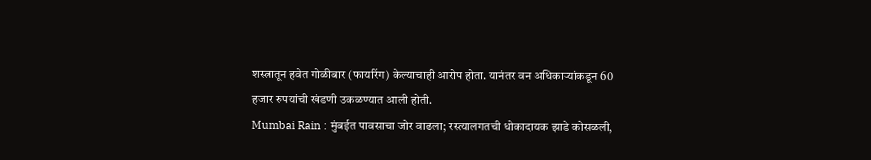शस्त्रातून हवेत गोळीबार (फायरिंग) केल्याचाही आरोप होता. यानंतर वन अधिकाऱ्यांकडून 60 हजार रुपयांची खंडणी उकळण्यात आली होती.
Mumbai Rain : मुंबईत पावसाचा जोर वाढला; रस्त्यालगतची धोकादायक झाडे कोसळली,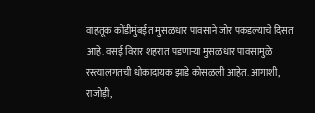वाहतूक कोंडीमुंबईत मुसळधार पावसाने जोर पकडल्याचे दिसत आहे. वसई विरार शहरात पडणाऱ्या मुसळधार पावसामुळे रस्त्यालगतची धोकादायक झाडे कोसळली आहेत. आगाशी, राजोड़ी,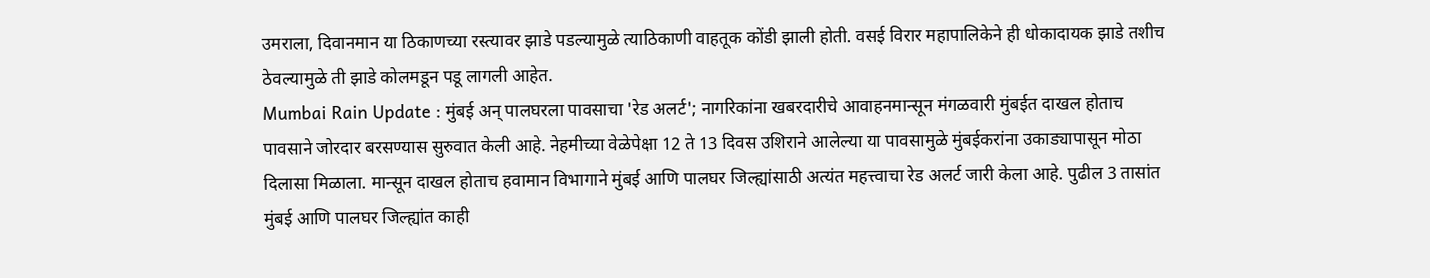उमराला, दिवानमान या ठिकाणच्या रस्त्यावर झाडे पडल्यामुळे त्याठिकाणी वाहतूक कोंडी झाली होती. वसई विरार महापालिकेने ही धोकादायक झाडे तशीच ठेवल्यामुळे ती झाडे कोलमडून पडू लागली आहेत.
Mumbai Rain Update : मुंबई अन् पालघरला पावसाचा 'रेड अलर्ट'; नागरिकांना खबरदारीचे आवाहनमान्सून मंगळवारी मुंबईत दाखल होताच पावसाने जोरदार बरसण्यास सुरुवात केली आहे. नेहमीच्या वेळेपेक्षा 12 ते 13 दिवस उशिराने आलेल्या या पावसामुळे मुंबईकरांना उकाड्यापासून मोठा दिलासा मिळाला. मान्सून दाखल होताच हवामान विभागाने मुंबई आणि पालघर जिल्ह्यांसाठी अत्यंत महत्त्वाचा रेड अलर्ट जारी केला आहे. पुढील 3 तासांत मुंबई आणि पालघर जिल्ह्यांत काही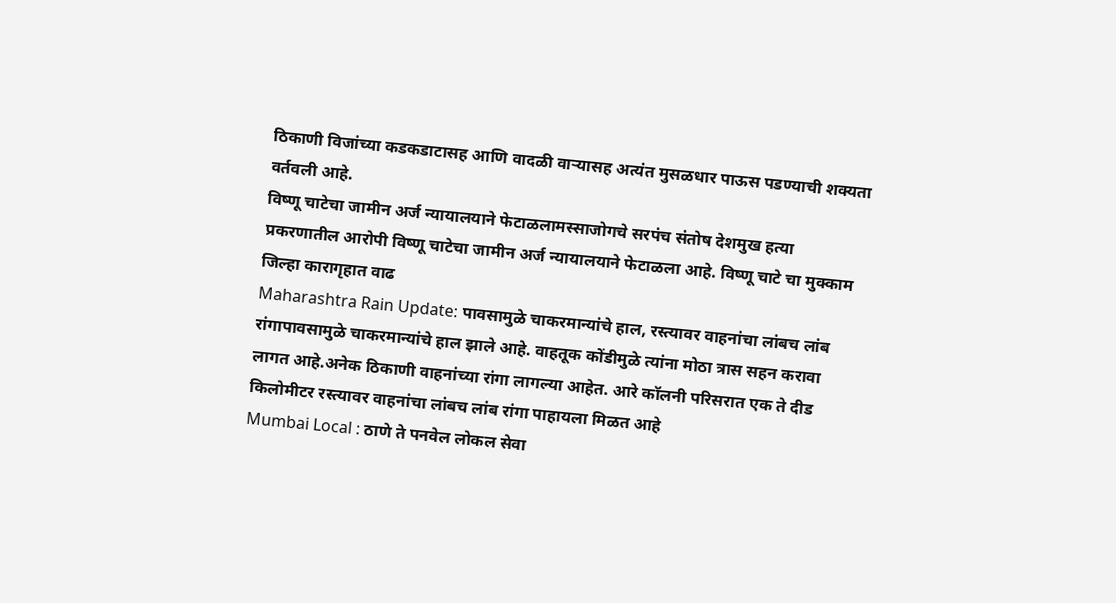ठिकाणी विजांच्या कडकडाटासह आणि वादळी वाऱ्यासह अत्यंत मुसळधार पाऊस पडण्याची शक्यता वर्तवली आहे.
विष्णू चाटेचा जामीन अर्ज न्यायालयाने फेटाळलामस्साजोगचे सरपंच संतोष देशमुख हत्या प्रकरणातील आरोपी विष्णू चाटेचा जामीन अर्ज न्यायालयाने फेटाळला आहे. विष्णू चाटे चा मुक्काम जिल्हा कारागृहात वाढ
Maharashtra Rain Update: पावसामुळे चाकरमान्यांचे हाल, रस्त्यावर वाहनांचा लांबच लांब रांगापावसामुळे चाकरमान्यांचे हाल झाले आहे. वाहतूक कोंडीमुळे त्यांना मोठा त्रास सहन करावा लागत आहे.अनेक ठिकाणी वाहनांच्या रांगा लागल्या आहेत. आरे कॉलनी परिसरात एक ते दीड किलोमीटर रस्त्यावर वाहनांचा लांबच लांब रांगा पाहायला मिळत आहे
Mumbai Local : ठाणे ते पनवेल लोकल सेवा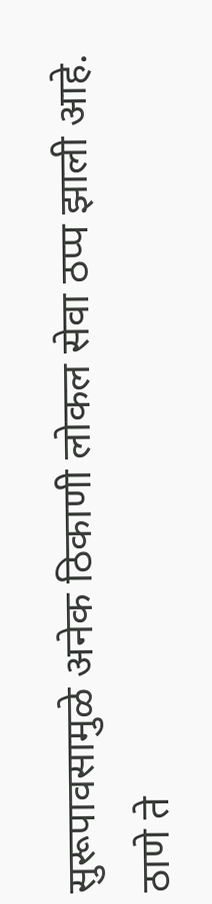सुरूपावसामुळे अनेक ठिकाणी लोकल सेवा ठप्प झाली आहे. ठाणे ते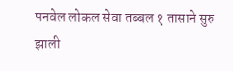पनवेल लोकल सेवा तब्बल १ तासाने सुरु झाली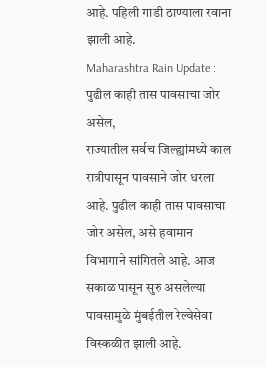आहे. पहिली गाडी ठाण्याला रवाना झाली आहे.
Maharashtra Rain Update : पुढील काही तास पावसाचा जोर असेल,
राज्यातील सर्वच जिल्ह्यांमध्ये काल रात्रीपासून पावसाने जोर धरला आहे. पुढील काही तास पावसाचा जोर असेल, असे हवामान विभागाने सांगितले आहे. आज सकाळ पासून सुरु असलेल्या पावसामुळे मुंबईतील रेल्वेसेवा विस्कळीत झाली आहे.